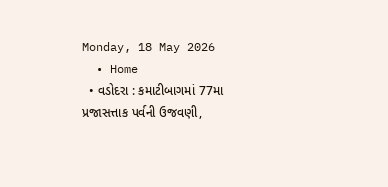Monday, 18 May 2026
  • Home
  • વડોદરા : કમાટીબાગમાં 77મા પ્રજાસત્તાક પર્વની ઉજવણી,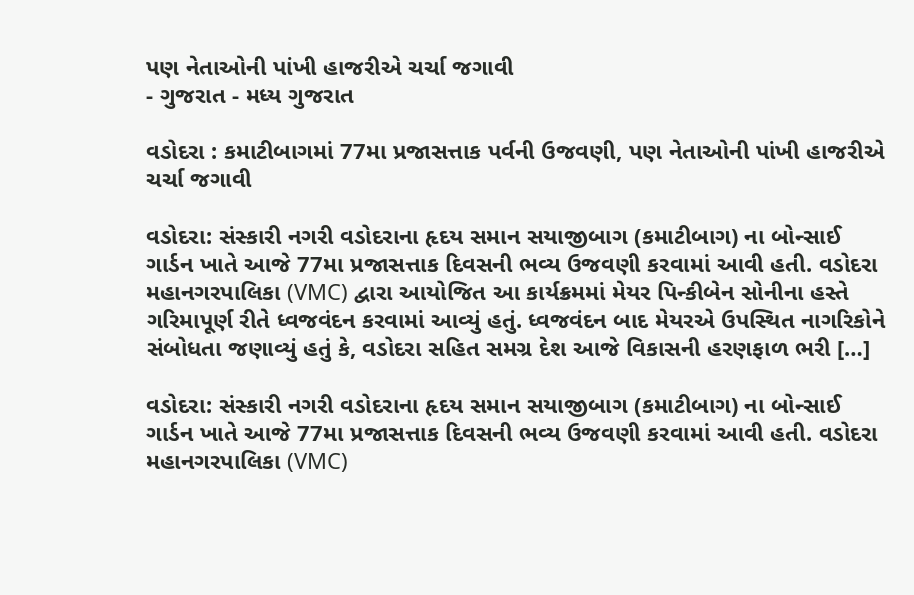પણ નેતાઓની પાંખી હાજરીએ ચર્ચા જગાવી
- ગુજરાત - મધ્ય ગુજરાત

વડોદરા : કમાટીબાગમાં 77મા પ્રજાસત્તાક પર્વની ઉજવણી, પણ નેતાઓની પાંખી હાજરીએ ચર્ચા જગાવી

વડોદરા: સંસ્કારી નગરી વડોદરાના હૃદય સમાન સયાજીબાગ (કમાટીબાગ) ના બોન્સાઈ ગાર્ડન ખાતે આજે 77મા પ્રજાસત્તાક દિવસની ભવ્ય ઉજવણી કરવામાં આવી હતી. વડોદરા મહાનગરપાલિકા (VMC) દ્વારા આયોજિત આ કાર્યક્રમમાં મેયર પિન્કીબેન સોનીના હસ્તે ગરિમાપૂર્ણ રીતે ધ્વજવંદન કરવામાં આવ્યું હતું. ધ્વજવંદન બાદ મેયરએ ઉપસ્થિત નાગરિકોને સંબોધતા જણાવ્યું હતું કે, વડોદરા સહિત સમગ્ર દેશ આજે વિકાસની હરણફાળ ભરી […]

વડોદરા: સંસ્કારી નગરી વડોદરાના હૃદય સમાન સયાજીબાગ (કમાટીબાગ) ના બોન્સાઈ ગાર્ડન ખાતે આજે 77મા પ્રજાસત્તાક દિવસની ભવ્ય ઉજવણી કરવામાં આવી હતી. વડોદરા મહાનગરપાલિકા (VMC)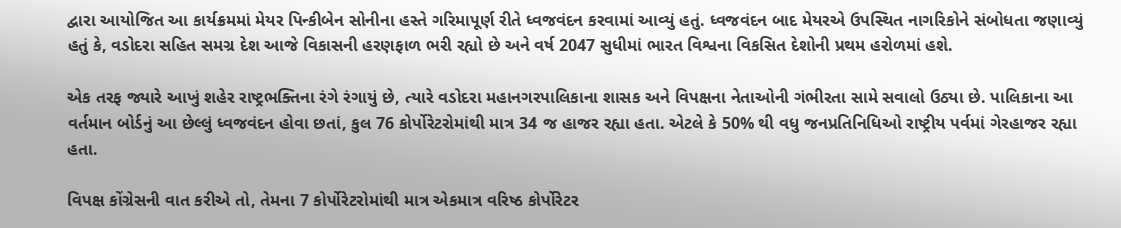દ્વારા આયોજિત આ કાર્યક્રમમાં મેયર પિન્કીબેન સોનીના હસ્તે ગરિમાપૂર્ણ રીતે ધ્વજવંદન કરવામાં આવ્યું હતું. ધ્વજવંદન બાદ મેયરએ ઉપસ્થિત નાગરિકોને સંબોધતા જણાવ્યું હતું કે, વડોદરા સહિત સમગ્ર દેશ આજે વિકાસની હરણફાળ ભરી રહ્યો છે અને વર્ષ 2047 સુધીમાં ભારત વિશ્વના વિકસિત દેશોની પ્રથમ હરોળમાં હશે.

એક તરફ જ્યારે આખું શહેર રાષ્ટ્રભક્તિના રંગે રંગાયું છે, ત્યારે વડોદરા મહાનગરપાલિકાના શાસક અને વિપક્ષના નેતાઓની ગંભીરતા સામે સવાલો ઉઠ્યા છે. પાલિકાના આ વર્તમાન બોર્ડનું આ છેલ્લું ધ્વજવંદન હોવા છતાં, કુલ 76 કોર્પોરેટરોમાંથી માત્ર 34 જ હાજર રહ્યા હતા. એટલે કે 50% થી વધુ જનપ્રતિનિધિઓ રાષ્ટ્રીય પર્વમાં ગેરહાજર રહ્યા હતા.

વિપક્ષ કોંગ્રેસની વાત કરીએ તો, તેમના 7 કોર્પોરેટરોમાંથી માત્ર એકમાત્ર વરિષ્ઠ કોર્પોરેટર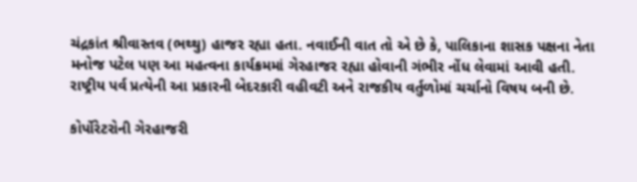ચંદ્રકાંત શ્રીવાસ્તવ (ભથ્થુ) હાજર રહ્યા હતા. નવાઈની વાત તો એ છે કે, પાલિકાના શાસક પક્ષના નેતા મનોજ પટેલ પણ આ મહત્વના કાર્યક્રમમાં ગેરહાજર રહ્યા હોવાની ગંભીર નોંધ લેવામાં આવી હતી. રાષ્ટ્રીય પર્વ પ્રત્યેની આ પ્રકારની બેદરકારી વહીવટી અને રાજકીય વર્તુળોમાં ચર્ચાનો વિષય બની છે.

કોર્પોરેટરોની ગેરહાજરી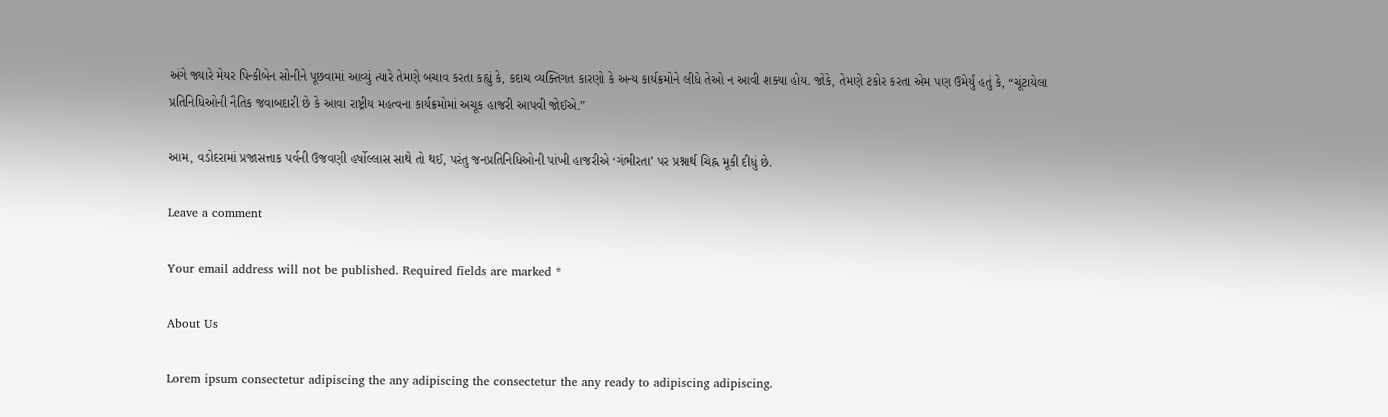અંગે જ્યારે મેયર પિન્કીબેન સોનીને પૂછવામાં આવ્યું ત્યારે તેમણે બચાવ કરતા કહ્યું કે, કદાચ વ્યક્તિગત કારણો કે અન્ય કાર્યક્રમોને લીધે તેઓ ન આવી શક્યા હોય. જોકે, તેમણે ટકોર કરતા એમ પણ ઉમેર્યું હતું કે, “ચૂંટાયેલા પ્રતિનિધિઓની નૈતિક જવાબદારી છે કે આવા રાષ્ટ્રીય મહત્વના કાર્યક્રમોમાં અચૂક હાજરી આપવી જોઈએ.”

આમ, વડોદરામાં પ્રજાસત્તાક પર્વની ઉજવણી હર્ષોલ્લાસ સાથે તો થઈ, પરંતુ જનપ્રતિનિધિઓની પાંખી હાજરીએ ‘ગંભીરતા’ પર પ્રશ્નાર્થ ચિહ્ન મૂકી દીધું છે.

Leave a comment

Your email address will not be published. Required fields are marked *

About Us

Lorem ipsum consectetur adipiscing the any adipiscing the consectetur the any ready to adipiscing adipiscing.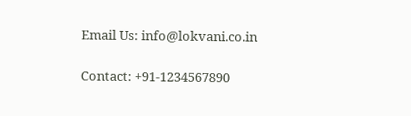Email Us: info@lokvani.co.in

Contact: +91-1234567890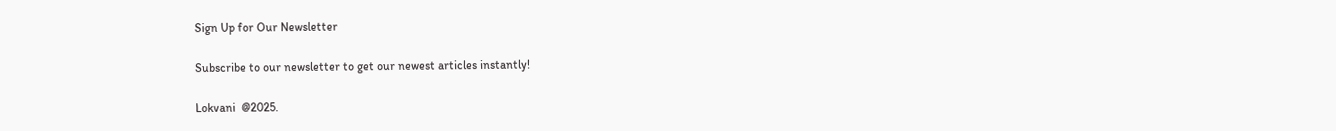Sign Up for Our Newsletter

Subscribe to our newsletter to get our newest articles instantly!

Lokvani  @2025.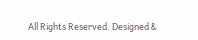All Rights Reserved. Designed &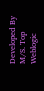Developed By M/S. Top Weblogic